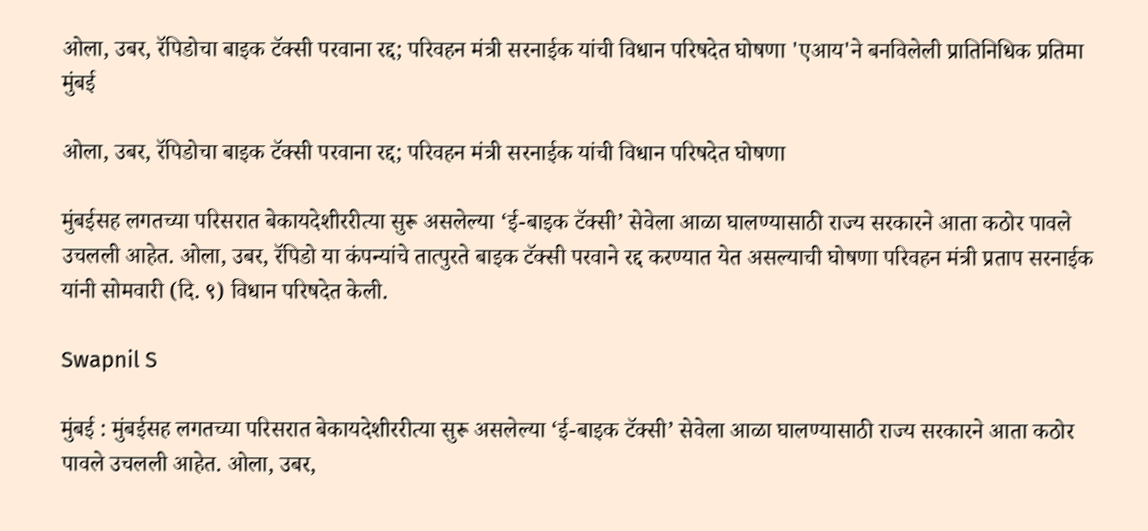ओला, उबर, रॅपिडोचा बाइक टॅक्सी परवाना रद्द; परिवहन मंत्री सरनाईक यांची विधान परिषदेत घोषणा 'एआय'ने बनविलेली प्रातिनिधिक प्रतिमा
मुंबई

ओला, उबर, रॅपिडोचा बाइक टॅक्सी परवाना रद्द; परिवहन मंत्री सरनाईक यांची विधान परिषदेत घोषणा

मुंबईसह लगतच्या परिसरात बेकायदेशीररीत्या सुरू असलेल्या ‘ई-बाइक टॅक्सी’ सेवेला आळा घालण्यासाठी राज्य सरकारने आता कठोर पावले उचलली आहेत. ओला, उबर, रॅपिडो या कंपन्यांचे तात्पुरते बाइक टॅक्सी परवाने रद्द करण्यात येत असल्याची घोषणा परिवहन मंत्री प्रताप सरनाईक यांनी सोमवारी (दि. ९) विधान परिषदेत केली.

Swapnil S

मुंबई : मुंबईसह लगतच्या परिसरात बेकायदेशीररीत्या सुरू असलेल्या ‘ई-बाइक टॅक्सी’ सेवेला आळा घालण्यासाठी राज्य सरकारने आता कठोर पावले उचलली आहेत. ओला, उबर,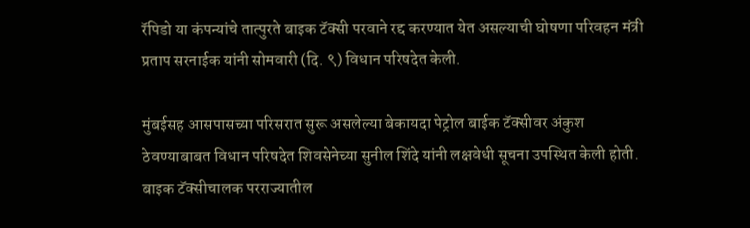रॅपिडो या कंपन्यांचे तात्पुरते बाइक टॅक्सी परवाने रद्द करण्यात येत असल्याची घोषणा परिवहन मंत्री प्रताप सरनाईक यांनी सोमवारी (दि. ९) विधान परिषदेत केली.

मुंबईसह आसपासच्या परिसरात सुरू असलेल्या बेकायदा पेट्रोल बाईक टॅक्सीवर अंकुश ठेवण्याबाबत विधान परिषदेत शिवसेनेच्या सुनील शिंदे यांनी लक्षवेधी सूचना उपस्थित केली होती. बाइक टॅक्सीचालक परराज्यातील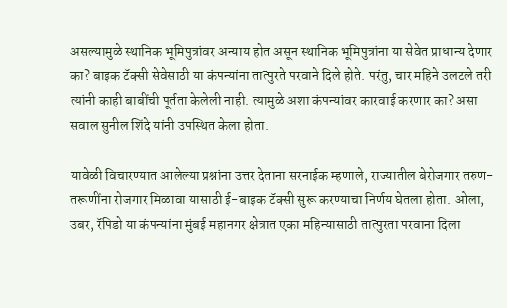असल्यामुळे स्थानिक भूमिपुत्रांवर अन्याय होत असून स्थानिक भूमिपुत्रांना या सेवेत प्राधान्य देणार का? बाइक टॅक्सी सेवेसाठी या कंपन्यांना तात्पुरते परवाने दिले होते. परंतु, चार महिने उलटले तरी त्यांनी काही बाबींची पूर्तता केलेली नाही. त्यामुळे अशा कंपन्यांवर कारवाई करणार का? असा सवाल सुनील शिंदे यांनी उपस्थित केला होता.

यावेळी विचारण्यात आलेल्या प्रश्नांना उत्तर देताना सरनाईक म्हणाले, राज्यातील बेरोजगार तरुण-तरूणींना रोजगार मिळावा यासाठी ई-बाइक टॅक्सी सुरू करण्याचा निर्णय घेतला होता. ओला, उबर, रॅपिडो या कंपन्यांना मुंबई महानगर क्षेत्रात एका महिन्यासाठी तात्पुरता परवाना दिला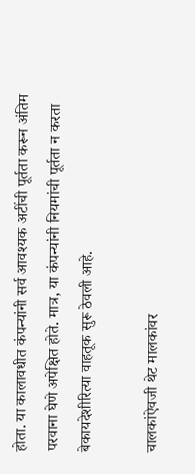होता. या कालावधीत कंपन्यांनी सर्व आवश्यक अटींची पूर्तता करून अंतिम परवाना घेणे अपेक्षित होते. मात्र, या कंपन्यांनी नियमांची पूर्तता न करता बेकायदेशीरित्या वाहतूक सुरू ठेवली आहे.

चालकांऐवजी थेट मालकांवर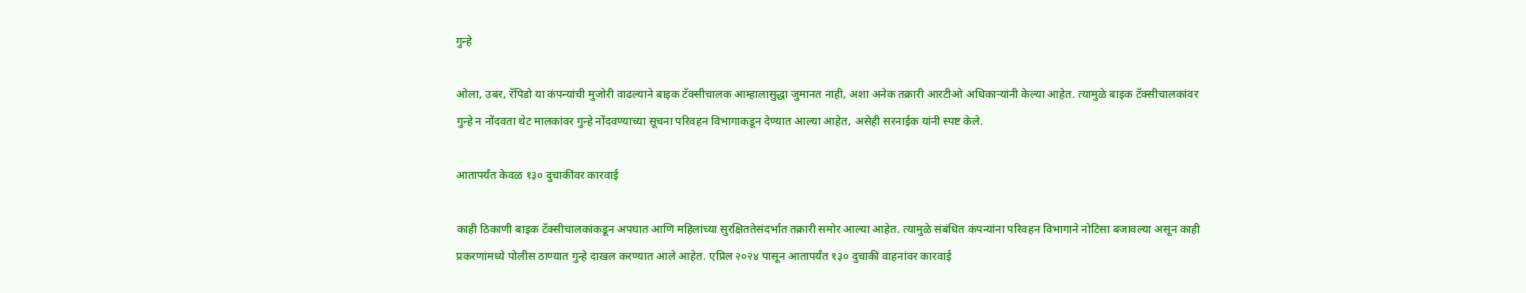गुन्हे

ओला, उबर, रॅपिडो या कंपन्यांची मुजोरी वाढल्याने बाइक टॅक्सीचालक आम्हालासुद्धा जुमानत नाही, अशा अनेक तक्रारी आरटीओ अधिकाऱ्यांनी केल्या आहेत. त्यामुळे बाइक टॅक्सीचालकांवर गुन्हे न नोंदवता थेट मालकांवर गुन्हे नोंदवण्याच्या सूचना परिवहन विभागाकडून देण्यात आल्या आहेत, असेही सरनाईक यांनी स्पष्ट केले.

आतापर्यंत केवळ १३० दुचाकींवर कारवाई

काही ठिकाणी बाइक टॅक्सीचालकांकडून अपघात आणि महिलांच्या सुरक्षिततेसंदर्भात तक्रारी समोर आल्या आहेत. त्यामुळे संबंधित कंपन्यांना परिवहन विभागाने नोटिसा बजावल्या असून काही प्रकरणांमध्ये पोलीस ठाण्यात गुन्हे दाखल करण्यात आले आहेत. एप्रिल २०२४ पासून आतापर्यंत १३० दुचाकी वाहनांवर कारवाई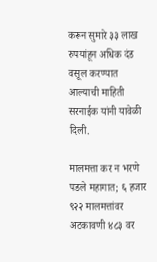करून सुमारे ३३ लाख रुपयांहून अधिक दंड वसूल करण्यात आल्याची माहिती सरनाईक यांनी यावेळी दिली.

मालमत्ता कर न भरणे पडले महागात; ६ हजार ९२२ मालमत्तांवर अटकावणी ४८३ वर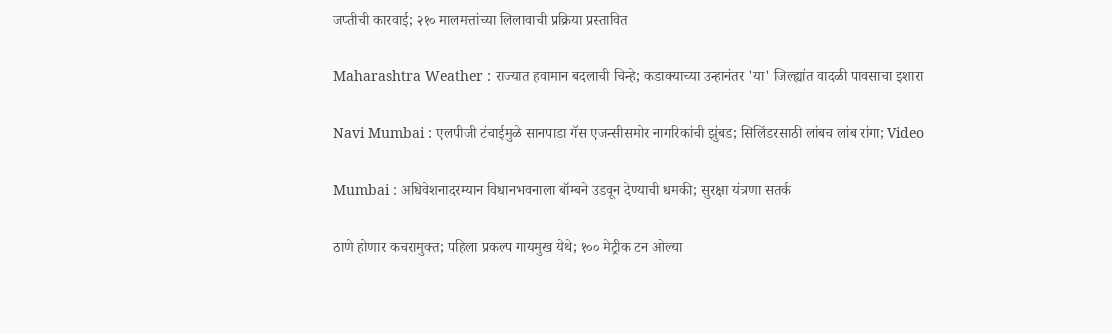जप्तीची कारवाई; २१० मालमत्तांच्या लिलावाची प्रक्रिया प्रस्तावित

Maharashtra Weather : राज्यात हवामान बदलाची चिन्हे; कडाक्याच्या उन्हानंतर 'या' जिल्ह्यांत वादळी पावसाचा इशारा

Navi Mumbai : एलपीजी टंचाईमुळे सानपाडा गॅस एजन्सीसमोर नागरिकांची झुंबड; सिलिंडरसाठी लांबच लांब रांगा; Video

Mumbai : अधिवेशनादरम्यान विधानभवनाला बॉम्बने उडवून देण्याची धमकी; सुरक्षा यंत्रणा सतर्क

ठाणे होणार कचरामुक्त; पहिला प्रकल्प गायमुख येथे; १०० मेट्रीक टन ओल्या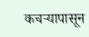कचऱ्यापासून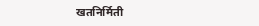खतनिर्मिती